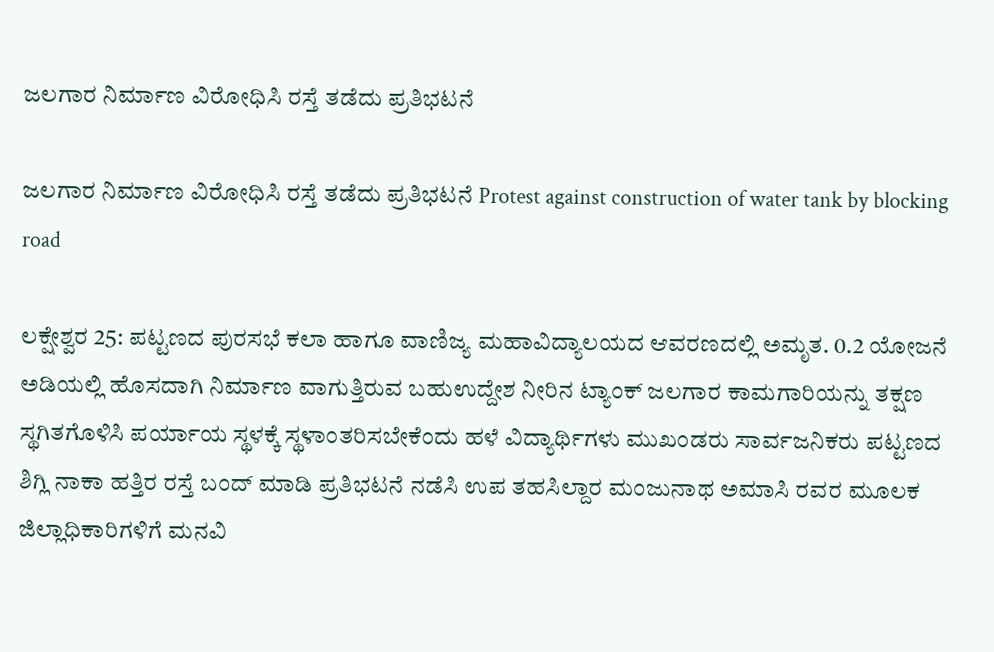ಜಲಗಾರ ನಿರ್ಮಾಣ ವಿರೋಧಿಸಿ ರಸ್ತೆ ತಡೆದು ಪ್ರತಿಭಟನೆ

ಜಲಗಾರ ನಿರ್ಮಾಣ ವಿರೋಧಿಸಿ ರಸ್ತೆ ತಡೆದು ಪ್ರತಿಭಟನೆ Protest against construction of water tank by blocking road

ಲಕ್ಷೇಶ್ವರ 25: ಪಟ್ಟಣದ ಪುರಸಭೆ ಕಲಾ ಹಾಗೂ ವಾಣಿಜ್ಯ ಮಹಾವಿದ್ಯಾಲಯದ ಆವರಣದಲ್ಲಿ ಅಮೃತ. 0.2 ಯೋಜನೆ ಅಡಿಯಲ್ಲಿ ಹೊಸದಾಗಿ ನಿರ್ಮಾಣ ವಾಗುತ್ತಿರುವ ಬಹುಉದ್ದೇಶ ನೀರಿನ ಟ್ಯಾಂಕ್ ಜಲಗಾರ ಕಾಮಗಾರಿಯನ್ನು ತಕ್ಷಣ ಸ್ಥಗಿತಗೊಳಿಸಿ ಪರ್ಯಾಯ ಸ್ಥಳಕ್ಕೆ ಸ್ಥಳಾಂತರಿಸಬೇಕೆಂದು ಹಳೆ ವಿದ್ಯಾರ್ಥಿಗಳು ಮುಖಂಡರು ಸಾರ್ವಜನಿಕರು ಪಟ್ಟಣದ ಶಿಗ್ಲಿ ನಾಕಾ ಹತ್ತಿರ ರಸ್ತೆ ಬಂದ್ ಮಾಡಿ ಪ್ರತಿಭಟನೆ ನಡೆಸಿ ಉಪ ತಹಸಿಲ್ದಾರ ಮಂಜುನಾಥ ಅಮಾಸಿ ರವರ ಮೂಲಕ ಜಿಲ್ಲಾಧಿಕಾರಿಗಳಿಗೆ ಮನವಿ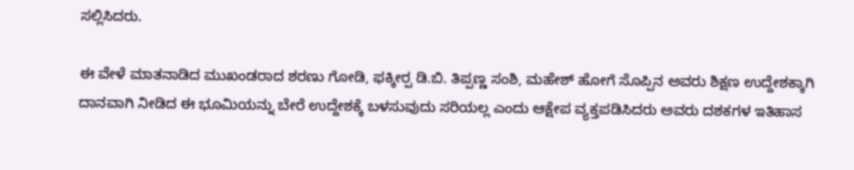ಸಲ್ಲಿಸಿದರು.

ಈ ವೇಳೆ ಮಾತನಾಡಿದ ಮುಖಂಡರಾದ ಶರಣು ಗೋಡಿ, ಫಕ್ಕೀರ‍್ಪ ಡಿ.ಬಿ. ತಿಪ್ಪಣ್ಣ ಸಂಶಿ, ಮಹೇಶ್ ಹೋಗೆ ಸೊಪ್ಪಿನ ಅವರು ಶಿಕ್ಷಣ ಉದ್ದೇಶಕ್ಕಾಗಿ ದಾನವಾಗಿ ನೀಡಿದ ಈ ಭೂಮಿಯನ್ನು ಬೇರೆ ಉದ್ದೇಶಕ್ಕೆ ಬಳಸುವುದು ಸರಿಯಲ್ಲ ಎಂದು ಆಕ್ಷೇಪ ವ್ಯಕ್ತಪಡಿಸಿದರು ಅವರು ದಶಕಗಳ ಇತಿಹಾಸ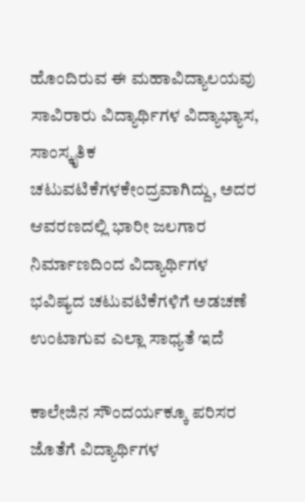ಹೊಂದಿರುವ ಈ ಮಹಾವಿದ್ಯಾಲಯವು ಸಾವಿರಾರು ವಿದ್ಯಾರ್ಥಿಗಳ ವಿದ್ಯಾಭ್ಯಾಸ, ಸಾಂಸ್ಕೃತಿಕ ಚಟುವಟಿಕೆಗಳಕೇಂದ್ರವಾಗಿದ್ದು, ಅದರ ಆವರಣದಲ್ಲಿ ಭಾರೀ ಜಲಗಾರ ನಿರ್ಮಾಣದಿಂದ ವಿದ್ಯಾರ್ಥಿಗಳ ಭವಿಷ್ಯದ ಚಟುವಟಿಕೆಗಳಿಗೆ ಅಡಚಣೆ ಉಂಟಾಗುವ ಎಲ್ಲಾ ಸಾಧ್ಯತೆ ಇದೆ

ಕಾಲೇಜಿನ ಸೌಂದರ್ಯಕ್ಕೂ ಪರಿಸರ ಜೊತೆಗೆ ವಿದ್ಯಾರ್ಥಿಗಳ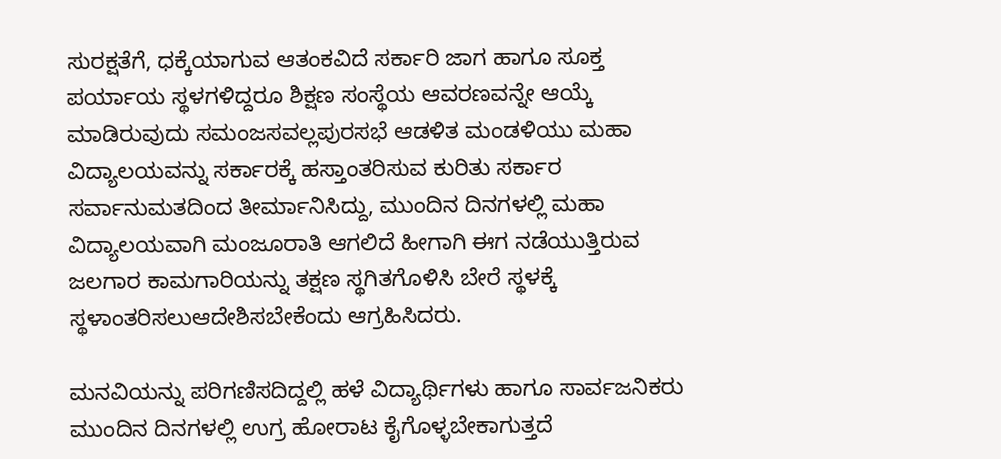ಸುರಕ್ಷತೆಗೆ, ಧಕ್ಕೆಯಾಗುವ ಆತಂಕವಿದೆ ಸರ್ಕಾರಿ ಜಾಗ ಹಾಗೂ ಸೂಕ್ತ ಪರ್ಯಾಯ ಸ್ಥಳಗಳಿದ್ದರೂ ಶಿಕ್ಷಣ ಸಂಸ್ಥೆಯ ಆವರಣವನ್ನೇ ಆಯ್ಕೆ ಮಾಡಿರುವುದು ಸಮಂಜಸವಲ್ಲಪುರಸಭೆ ಆಡಳಿತ ಮಂಡಳಿಯು ಮಹಾ ವಿದ್ಯಾಲಯವನ್ನು ಸರ್ಕಾರಕ್ಕೆ ಹಸ್ತಾಂತರಿಸುವ ಕುರಿತು ಸರ್ಕಾರ ಸರ್ವಾನುಮತದಿಂದ ತೀರ್ಮಾನಿಸಿದ್ದು, ಮುಂದಿನ ದಿನಗಳಲ್ಲಿ ಮಹಾ ವಿದ್ಯಾಲಯವಾಗಿ ಮಂಜೂರಾತಿ ಆಗಲಿದೆ ಹೀಗಾಗಿ ಈಗ ನಡೆಯುತ್ತಿರುವ ಜಲಗಾರ ಕಾಮಗಾರಿಯನ್ನು ತಕ್ಷಣ ಸ್ಥಗಿತಗೊಳಿಸಿ ಬೇರೆ ಸ್ಥಳಕ್ಕೆ ಸ್ಥಳಾಂತರಿಸಲುಆದೇಶಿಸಬೇಕೆಂದು ಆಗ್ರಹಿಸಿದರು.

ಮನವಿಯನ್ನು ಪರಿಗಣಿಸದಿದ್ದಲ್ಲಿ ಹಳೆ ವಿದ್ಯಾರ್ಥಿಗಳು ಹಾಗೂ ಸಾರ್ವಜನಿಕರು ಮುಂದಿನ ದಿನಗಳಲ್ಲಿ ಉಗ್ರ ಹೋರಾಟ ಕೈಗೊಳ್ಳಬೇಕಾಗುತ್ತದೆ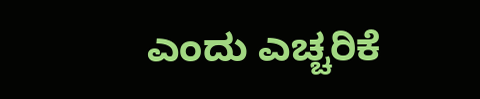ಎಂದು ಎಚ್ಚರಿಕೆ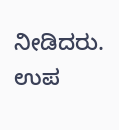ನೀಡಿದರು. ಉಪ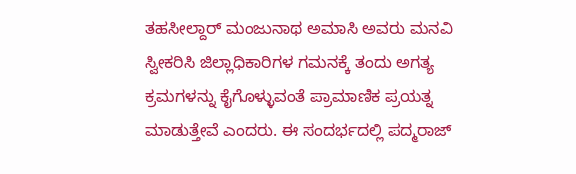ತಹಸೀಲ್ದಾರ್ ಮಂಜುನಾಥ ಅಮಾಸಿ ಅವರು ಮನವಿ ಸ್ವೀಕರಿಸಿ ಜಿಲ್ಲಾಧಿಕಾರಿಗಳ ಗಮನಕ್ಕೆ ತಂದು ಅಗತ್ಯ ಕ್ರಮಗಳನ್ನು ಕೈಗೊಳ್ಳುವಂತೆ ಪ್ರಾಮಾಣಿಕ ಪ್ರಯತ್ನ ಮಾಡುತ್ತೇವೆ ಎಂದರು. ಈ ಸಂದರ್ಭದಲ್ಲಿ ಪದ್ಮರಾಜ್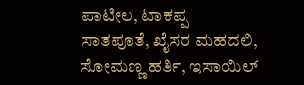ಪಾಟೀಲ, ಟಾಕಪ್ಪ ಸಾತಪೂತೆ, ಖೈಸರ ಮಹದಲಿ, ಸೋಮಣ್ಣ ಹರ್ತಿ, ಇಸಾಯಿಲ್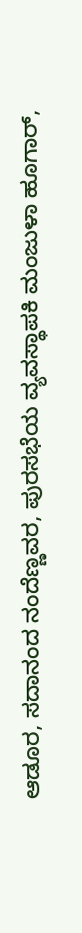ಆಡೂರ, ಸದಾನಂದ ನಂದೆಣ್ಣವರ, ಪುರಸಭೆಯ ವ್ಯವಸ್ಥಾಪಕಿ ಮಂಜುಳಾ ಹೂಗಾರ್,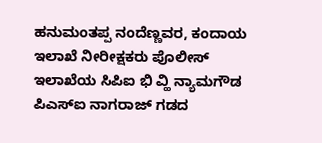ಹನುಮಂತಪ್ಪ ನಂದೆಣ್ಣವರ, ಕಂದಾಯ ಇಲಾಖೆ ನೀರೀಕ್ಷಕರು ಪೊಲೀಸ್ ಇಲಾಖೆಯ ಸಿಪಿಐ ಭಿ ವ್ಹಿ ನ್ಯಾಮಗೌಡ ಪಿಎಸ್‌ಐ ನಾಗರಾಜ್ ಗಡದ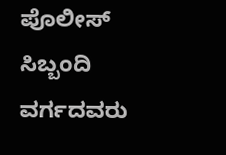ಪೊಲೀಸ್ ಸಿಬ್ಬಂದಿ ವರ್ಗದವರು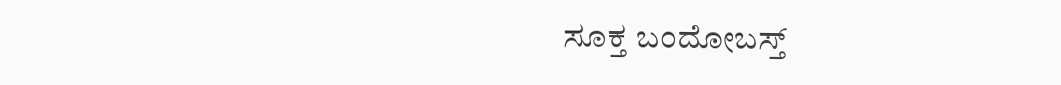ಸೂಕ್ತ ಬಂದೋಬಸ್ತ್‌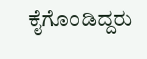ಕೈಗೊಂಡಿದ್ದರು